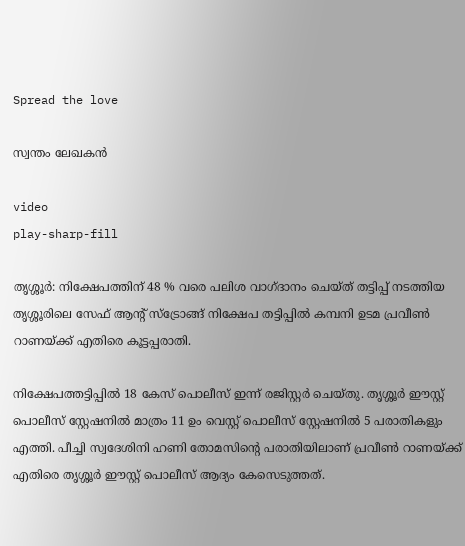Spread the love

സ്വന്തം ലേഖകൻ

video
play-sharp-fill

തൃശ്ശൂര്‍: നിക്ഷേപത്തിന് 48 % വരെ പലിശ വാഗ്ദാനം ചെയ്ത് തട്ടിപ്പ് നടത്തിയ തൃശ്ശൂരിലെ സേഫ് ആന്‍റ് സ്ട്രോങ്ങ് നിക്ഷേപ തട്ടിപ്പില്‍ കമ്പനി ഉടമ പ്രവീണ്‍ റാണയ്ക്ക് എതിരെ കൂട്ടപ്പരാതി.

നിക്ഷേപത്തട്ടിപ്പിൽ 18 കേസ് പൊലീസ് ഇന്ന് രജിസ്റ്റര്‍ ചെയ്തു. തൃശ്ശൂര്‍ ഈസ്റ്റ് പൊലീസ് സ്റ്റേഷനിൽ മാത്രം 11 ഉം വെസ്റ്റ് പൊലീസ് സ്റ്റേഷനില്‍ 5 പരാതികളും എത്തി. പീച്ചി സ്വദേശിനി ഹണി തോമസിന്‍റെ പരാതിയിലാണ് പ്രവീണ്‍ റാണയ്ക്ക് എതിരെ തൃശ്ശൂര്‍ ഈസ്റ്റ് പൊലീസ് ആദ്യം കേസെടുത്തത്.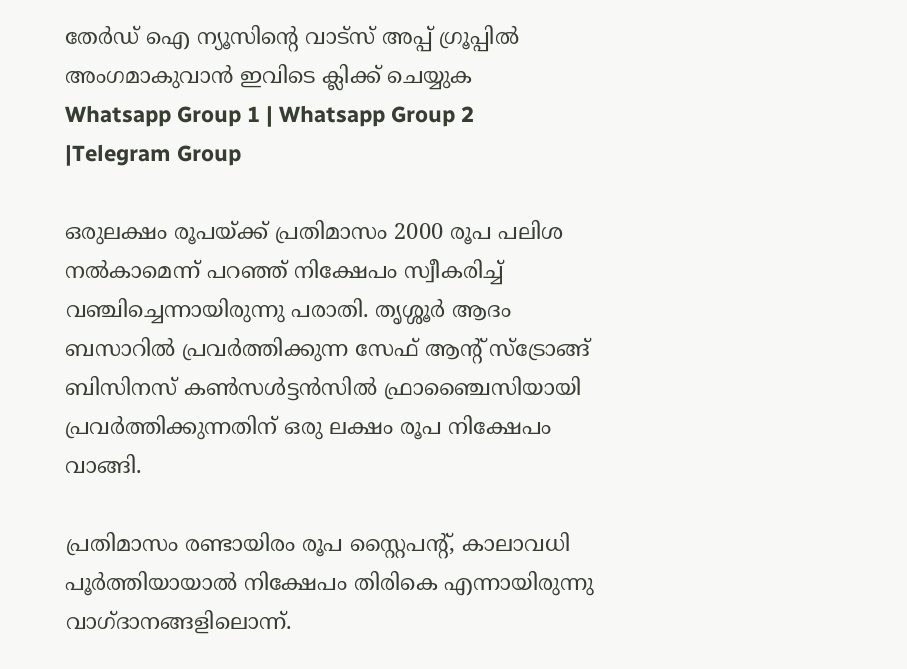തേർഡ് ഐ ന്യൂസിന്റെ വാട്സ് അപ്പ് ഗ്രൂപ്പിൽ അംഗമാകുവാൻ ഇവിടെ ക്ലിക്ക് ചെയ്യുക
Whatsapp Group 1 | Whatsapp Group 2 |Telegram Group

ഒരുലക്ഷം രൂപയ്ക്ക് പ്രതിമാസം 2000 രൂപ പലിശ നല്‍കാമെന്ന് പറഞ്ഞ് നിക്ഷേപം സ്വീകരിച്ച് വഞ്ചിച്ചെന്നായിരുന്നു പരാതി. തൃശ്ശൂര്‍ ആദം ബസാറില്‍ പ്രവര്‍ത്തിക്കുന്ന സേഫ് ആന്‍റ് സ്ട്രോങ്ങ് ബിസിനസ് കണ്‍സള്‍ട്ടന്‍സില്‍ ഫ്രാഞ്ചൈസിയായി പ്രവര്‍ത്തിക്കുന്നതിന് ഒരു ലക്ഷം രൂപ നിക്ഷേപം വാങ്ങി.

പ്രതിമാസം രണ്ടായിരം രൂപ സ്റ്റൈപന്‍റ്, കാലാവധി പൂര്‍ത്തിയായാല്‍ നിക്ഷേപം തിരികെ എന്നായിരുന്നു വാഗ്ദാനങ്ങളിലൊന്ന്.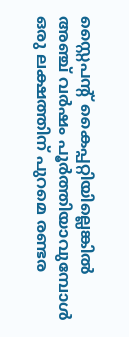സ്റ്റൈപന്‍റ് കൈപ്പറ്റിയില്ലെങ്കില്‍ അഞ്ച് വര്‍ഷം പൂര്‍ത്തിയാവുമ്പോള്‍ ഒരു ലക്ഷത്തിന് പുറമെ രണ്ടര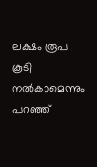ലക്ഷം രൂപ കൂടി നല്‍കാമെന്നും പറഞ്ഞ്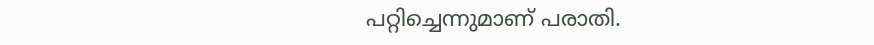പറ്റിച്ചെന്നുമാണ് പരാതി.